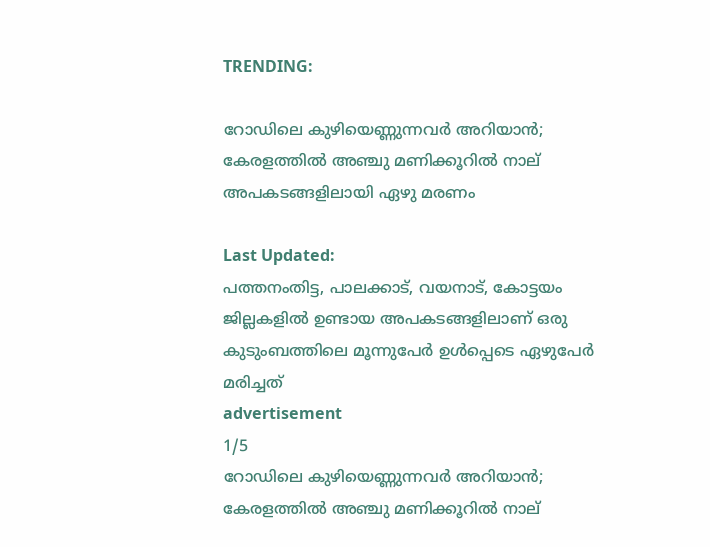TRENDING:

റോഡിലെ കുഴിയെണ്ണുന്നവർ അറിയാൻ; കേരളത്തിൽ അഞ്ചു മണിക്കൂറിൽ നാല് അപകടങ്ങളിലായി ഏഴു മരണം

Last Updated:
പത്തനംതിട്ട, പാലക്കാട്, വയനാട്, കോട്ടയം ജില്ലകളിൽ ഉണ്ടായ അപകടങ്ങളിലാണ് ഒരു കുടുംബത്തിലെ മൂന്നുപേർ ഉൾപ്പെടെ ഏഴുപേർ മരിച്ചത്
advertisement
1/5
റോഡിലെ കുഴിയെണ്ണുന്നവർ അറിയാൻ; കേരളത്തിൽ അഞ്ചു മണിക്കൂറിൽ നാല്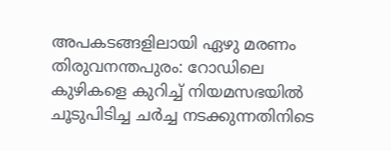അപകടങ്ങളിലായി ഏഴു മരണം
തിരുവനന്തപുരം: റോഡിലെ കുഴികളെ കുറിച്ച് നിയമസഭയിൽ ചൂടുപിടിച്ച ചർച്ച നടക്കുന്നതിനിടെ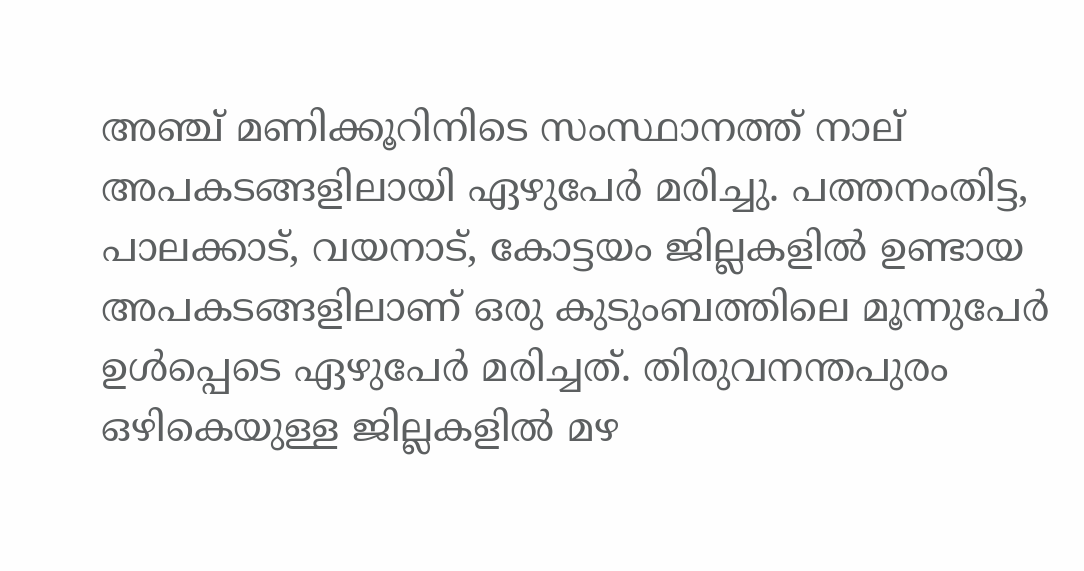അഞ്ച് മണിക്കൂറിനിടെ സംസ്ഥാനത്ത് നാല് അപകടങ്ങളിലായി ഏഴുപേർ മരിച്ചു. പത്തനംതിട്ട, പാലക്കാട്, വയനാട്, കോട്ടയം ജില്ലകളിൽ ഉണ്ടായ അപകടങ്ങളിലാണ് ഒരു കുടുംബത്തിലെ മൂന്നുപേർ ഉൾപ്പെടെ ഏഴുപേർ മരിച്ചത്. തിരുവനന്തപുരം ഒഴികെയുള്ള ജില്ലകളിൽ മഴ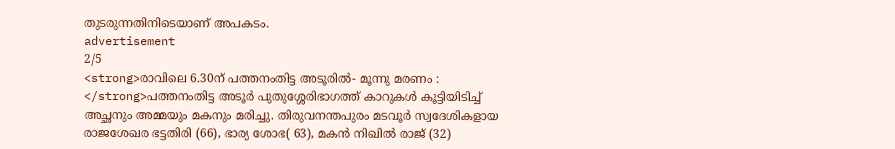തുടരുന്നതിനിടെയാണ് അപകടം.
advertisement
2/5
<strong>രാവിലെ 6.30ന് പത്തനംതിട്ട അടൂരിൽ- മൂന്നു മരണം : </strong>പത്തനംതിട്ട അടൂർ പുതുശ്ശേരിഭാഗത്ത് കാറുകൾ കൂട്ടിയിടിച്ച് അച്ഛനും അമ്മയും മകനും മരിച്ചു. തിരുവനന്തപുരം മടവൂർ സ്വദേശികളായ രാജശേഖര ഭട്ടതിരി (66), ഭാര്യ ശോഭ( 63), മകൻ നിഖിൽ രാജ് (32)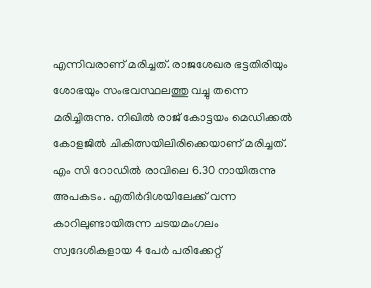എന്നിവരാണ് മരിച്ചത്. രാജശേഖര ഭട്ടതിരിയും ശോഭയും സംഭവസ്ഥലത്തു വച്ചു തന്നെ മരിച്ചിരുന്നു. നിഖിൽ രാജ് കോട്ടയം മെഡിക്കൽ കോളജിൽ ചികിത്സയിലിരിക്കെയാണ് മരിച്ചത്. എം സി റോഡിൽ രാവിലെ 6.30 നായിരുന്നു അപകടം. എതിർദിശയിലേക്ക് വന്ന കാറിലുണ്ടായിരുന്ന ചടയമംഗലം സ്വദേശികളായ 4 പേർ പരിക്കേറ്റ്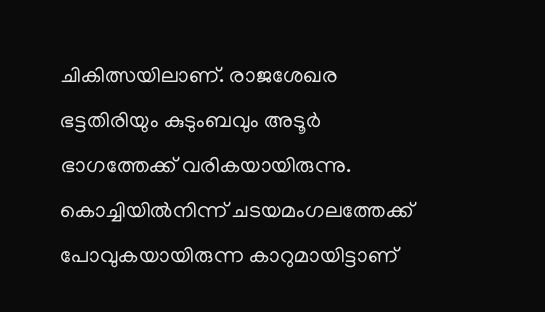ചികിത്സയിലാണ്. രാജശേഖര ഭട്ടതിരിയും കുടുംബവും അടൂർ ഭാഗത്തേക്ക് വരികയായിരുന്നു. കൊച്ചിയിൽനിന്ന് ചടയമംഗലത്തേക്ക് പോവുകയായിരുന്ന കാറുമായിട്ടാണ്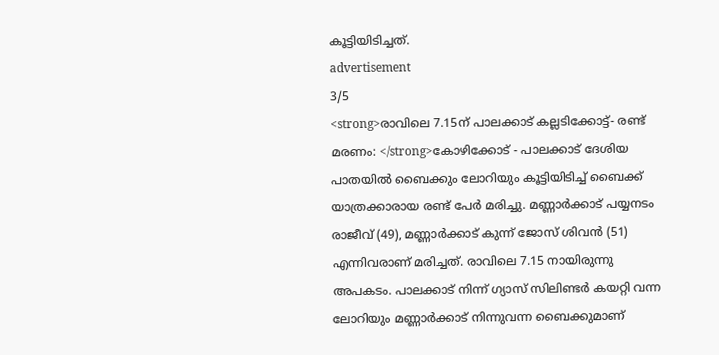കൂട്ടിയിടിച്ചത്.
advertisement
3/5
<strong>രാവിലെ 7.15ന് പാലക്കാട് കല്ലടിക്കോട്ട്- രണ്ട് മരണം: </strong>കോഴിക്കോട് - പാലക്കാട് ദേശിയ പാതയിൽ ബൈക്കും ലോറിയും കൂട്ടിയിടിച്ച് ബൈക്ക് യാത്രക്കാരായ രണ്ട് പേർ മരിച്ചു. മണ്ണാർക്കാട് പയ്യനടം രാജീവ് (49), മണ്ണാർക്കാട് കുന്ന് ജോസ് ശിവൻ (51) എന്നിവരാണ് മരിച്ചത്. രാവിലെ 7.15 നായിരുന്നു അപകടം. പാലക്കാട് നിന്ന് ഗ്യാസ് സിലിണ്ടർ കയറ്റി വന്ന ലോറിയും മണ്ണാർക്കാട് നിന്നുവന്ന ബൈക്കുമാണ്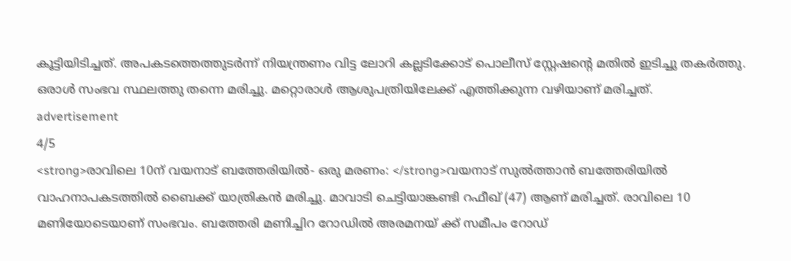കൂട്ടിയിടിച്ചത്. അപകടത്തെത്തുടർന്ന് നിയന്ത്രണം വിട്ട ലോറി കല്ലടിക്കോട് പൊലീസ് സ്റ്റേഷന്റെ മതിൽ ഇടിച്ചു തകർത്തു. ഒരാൾ സംഭവ സ്ഥലത്തു തന്നെ മരിച്ചു. മറ്റൊരാൾ ആശുപത്രിയിലേക്ക് എത്തിക്കുന്ന വഴിയാണ് മരിച്ചത്.
advertisement
4/5
<strong>രാവിലെ 10ന് വയനാട് ബത്തേരിയിൽ- ഒരു മരണം: </strong>വയനാട് സുൽത്താൻ ബത്തേരിയില്‍ വാഹനാപകടത്തില്‍ ബൈക്ക് യാത്രികൻ മരിച്ചു. മാവാടി ചെട്ടിയാങ്കണ്ടി റഫീഖ് (47) ആണ് മരിച്ചത്. രാവിലെ 10 മണിയോടെയാണ് സംഭവം. ബത്തേരി മണിച്ചിറ റോഡില്‍ അരമനയ് ക്ക് സമീപം റോഡ്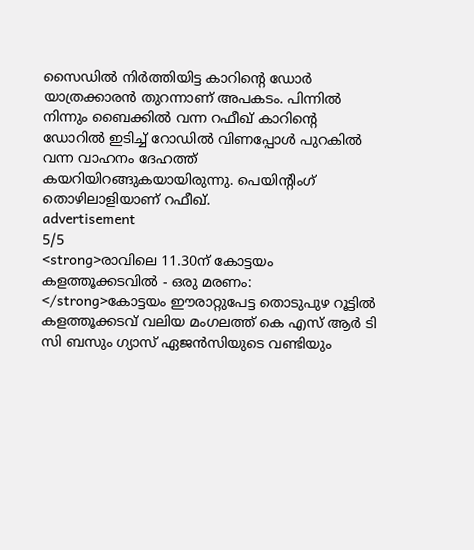സൈഡില്‍ നിര്‍ത്തിയിട്ട കാറിന്റെ ഡോര്‍ യാത്രക്കാരന്‍ തുറന്നാണ് അപകടം. പിന്നില്‍ നിന്നും ബൈക്കില്‍ വന്ന റഫീഖ് കാറിന്റെ ഡോറില്‍ ഇടിച്ച് റോഡില്‍ വിണപ്പോൾ പുറകിൽ വന്ന വാഹനം ദേഹത്ത് കയറിയിറങ്ങുകയായിരുന്നു. പെയിന്റിംഗ് തൊഴിലാളിയാണ് റഫീഖ്.
advertisement
5/5
<strong>രാവിലെ 11.30ന് കോട്ടയം കളത്തൂക്കടവിൽ - ഒരു മരണം: </strong>കോട്ടയം ഈരാറ്റുപേട്ട തൊടുപുഴ റൂട്ടിൽ കളത്തൂക്കടവ് വലിയ മംഗലത്ത് കെ എസ് ആർ ടി സി ബസും ഗ്യാസ് ഏജൻസിയുടെ വണ്ടിയും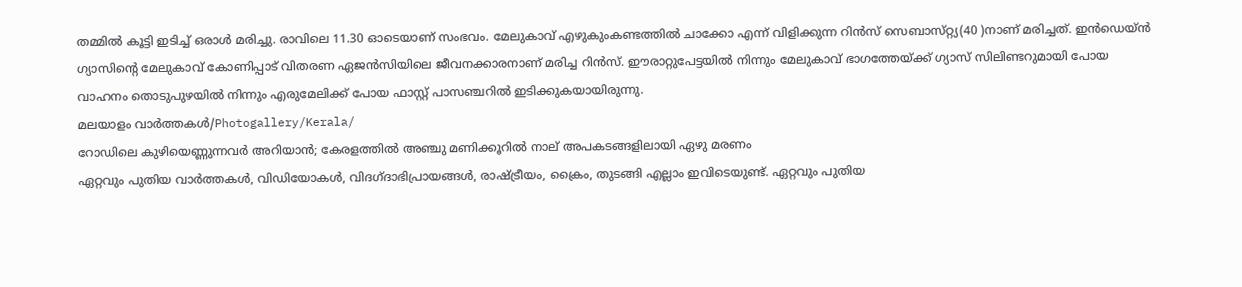തമ്മിൽ കൂട്ടി ഇടിച്ച് ഒരാൾ മരിച്ചു. രാവിലെ 11.30 ഓടെയാണ് സംഭവം. മേലുകാവ് എഴുകുംകണ്ടത്തിൽ ചാക്കോ എന്ന് വിളിക്കുന്ന റിൻസ് സെബാസ്‌റ്റ്യ(40 )നാണ് മരിച്ചത്. ഇൻഡെയ്ൻ ഗ്യാസിന്റെ മേലുകാവ് കോണിപ്പാട് വിതരണ ഏജൻസിയിലെ ജീവനക്കാരനാണ് മരിച്ച റിൻസ്. ഈരാറ്റുപേട്ടയിൽ നിന്നും മേലുകാവ് ഭാഗത്തേയ്ക്ക് ഗ്യാസ് സിലിണ്ടറുമായി പോയ വാഹനം തൊടുപുഴയിൽ നിന്നും എരുമേലിക്ക് പോയ ഫാസ്റ്റ് പാസഞ്ചറിൽ ഇടിക്കുകയായിരുന്നു.
മലയാളം വാർത്തകൾ/Photogallery/Kerala/
റോഡിലെ കുഴിയെണ്ണുന്നവർ അറിയാൻ; കേരളത്തിൽ അഞ്ചു മണിക്കൂറിൽ നാല് അപകടങ്ങളിലായി ഏഴു മരണം
ഏറ്റവും പുതിയ വാർത്തകൾ, വിഡിയോകൾ, വിദഗ്ദാഭിപ്രായങ്ങൾ, രാഷ്ട്രീയം, ക്രൈം, തുടങ്ങി എല്ലാം ഇവിടെയുണ്ട്. ഏറ്റവും പുതിയ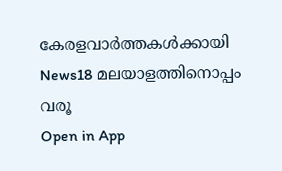കേരളവാർത്തകൾക്കായി News18 മലയാളത്തിനൊപ്പം വരൂ
Open in App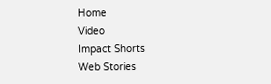Home
Video
Impact Shorts
Web Stories